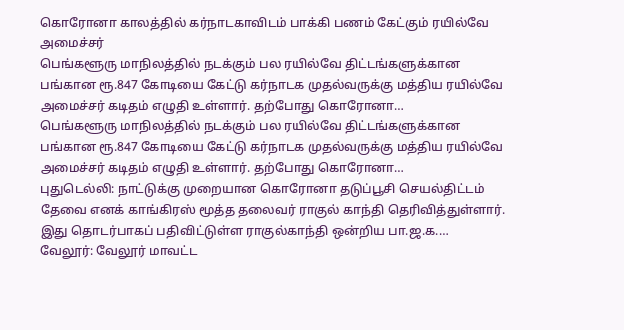கொரோனா காலத்தில் கர்நாடகாவிடம் பாக்கி பணம் கேட்கும் ரயில்வே அமைச்சர்
பெங்களூரு மாநிலத்தில் நடக்கும் பல ரயில்வே திட்டங்களுக்கான பங்கான ரூ.847 கோடியை கேட்டு கர்நாடக முதல்வருக்கு மத்திய ரயில்வே அமைச்சர் கடிதம் எழுதி உள்ளார். தற்போது கொரோனா…
பெங்களூரு மாநிலத்தில் நடக்கும் பல ரயில்வே திட்டங்களுக்கான பங்கான ரூ.847 கோடியை கேட்டு கர்நாடக முதல்வருக்கு மத்திய ரயில்வே அமைச்சர் கடிதம் எழுதி உள்ளார். தற்போது கொரோனா…
புதுடெல்லி: நாட்டுக்கு முறையான கொரோனா தடுப்பூசி செயல்திட்டம் தேவை எனக் காங்கிரஸ் மூத்த தலைவர் ராகுல் காந்தி தெரிவித்துள்ளார். இது தொடர்பாகப் பதிவிட்டுள்ள ராகுல்காந்தி ஒன்றிய பா.ஜ.க.…
வேலூர்: வேலூர் மாவட்ட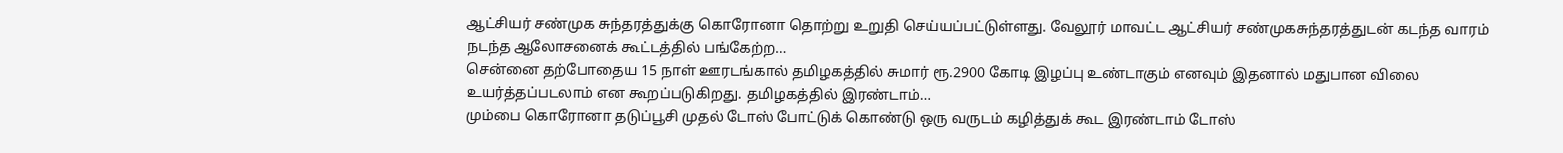ஆட்சியர் சண்முக சுந்தரத்துக்கு கொரோனா தொற்று உறுதி செய்யப்பட்டுள்ளது. வேலூர் மாவட்ட ஆட்சியர் சண்முகசுந்தரத்துடன் கடந்த வாரம் நடந்த ஆலோசனைக் கூட்டத்தில் பங்கேற்ற…
சென்னை தற்போதைய 15 நாள் ஊரடங்கால் தமிழகத்தில் சுமார் ரூ.2900 கோடி இழப்பு உண்டாகும் எனவும் இதனால் மதுபான விலை உயர்த்தப்படலாம் என கூறப்படுகிறது. தமிழகத்தில் இரண்டாம்…
மும்பை கொரோனா தடுப்பூசி முதல் டோஸ் போட்டுக் கொண்டு ஒரு வருடம் கழித்துக் கூட இரண்டாம் டோஸ்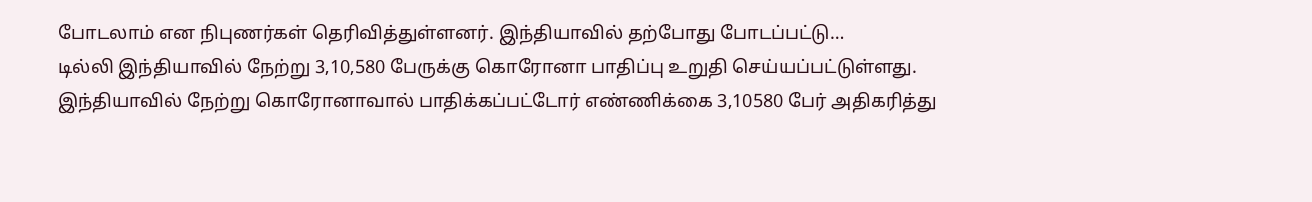போடலாம் என நிபுணர்கள் தெரிவித்துள்ளனர். இந்தியாவில் தற்போது போடப்பட்டு…
டில்லி இந்தியாவில் நேற்று 3,10,580 பேருக்கு கொரோனா பாதிப்பு உறுதி செய்யப்பட்டுள்ளது. இந்தியாவில் நேற்று கொரோனாவால் பாதிக்கப்பட்டோர் எண்ணிக்கை 3,10580 பேர் அதிகரித்து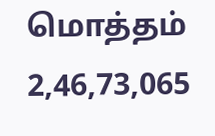மொத்தம் 2,46,73,065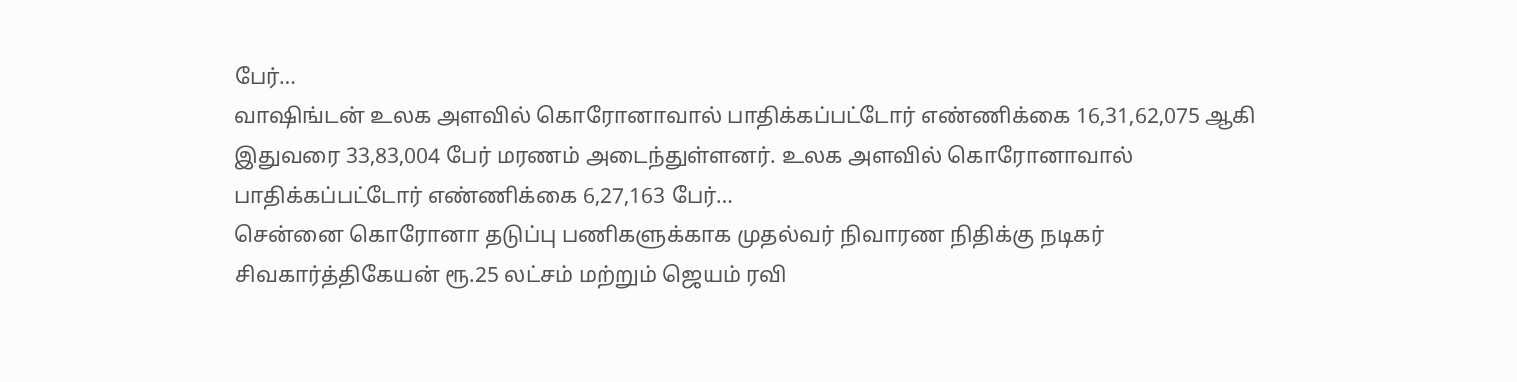பேர்…
வாஷிங்டன் உலக அளவில் கொரோனாவால் பாதிக்கப்பட்டோர் எண்ணிக்கை 16,31,62,075 ஆகி இதுவரை 33,83,004 பேர் மரணம் அடைந்துள்ளனர். உலக அளவில் கொரோனாவால் பாதிக்கப்பட்டோர் எண்ணிக்கை 6,27,163 பேர்…
சென்னை கொரோனா தடுப்பு பணிகளுக்காக முதல்வர் நிவாரண நிதிக்கு நடிகர் சிவகார்த்திகேயன் ரூ.25 லட்சம் மற்றும் ஜெயம் ரவி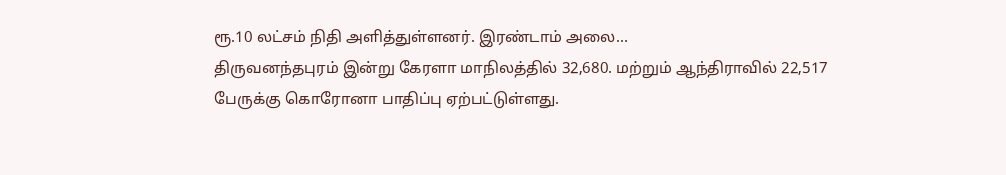ரூ.10 லட்சம் நிதி அளித்துள்ளனர். இரண்டாம் அலை…
திருவனந்தபுரம் இன்று கேரளா மாநிலத்தில் 32,680. மற்றும் ஆந்திராவில் 22,517 பேருக்கு கொரோனா பாதிப்பு ஏற்பட்டுள்ளது.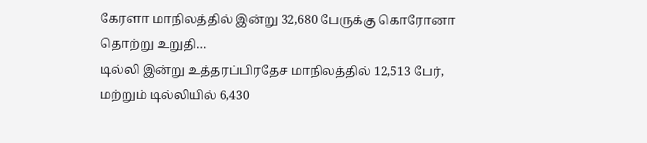கேரளா மாநிலத்தில் இன்று 32,680 பேருக்கு கொரோனா தொற்று உறுதி…
டில்லி இன்று உத்தரப்பிரதேச மாநிலத்தில் 12,513 பேர், மற்றும் டில்லியில் 6,430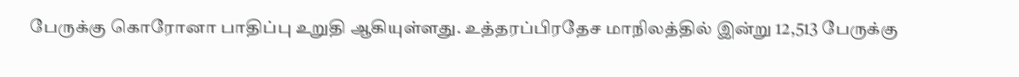பேருக்கு கொரோனா பாதிப்பு உறுதி ஆகியுள்ளது. உத்தரப்பிரதேச மாநிலத்தில் இன்று 12,513 பேருக்கு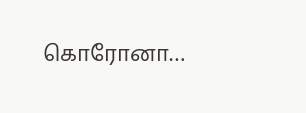கொரோனா…